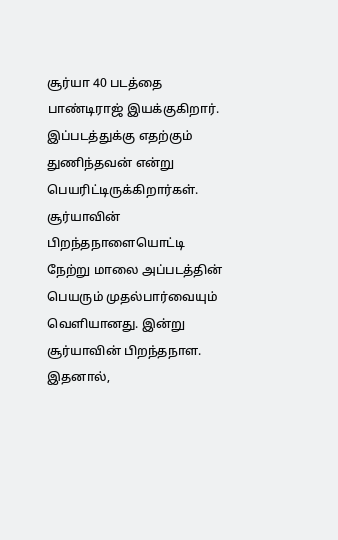சூர்யா 40 படத்தை பாண்டிராஜ் இயக்குகிறார். இப்படத்துக்கு எதற்கும் துணிந்தவன் என்று பெயரிட்டிருக்கிறார்கள். சூர்யாவின் பிறந்தநாளையொட்டி நேற்று மாலை அப்படத்தின் பெயரும் முதல்பார்வையும் வெளியானது. இன்று சூர்யாவின் பிறந்தநாள. இதனால்,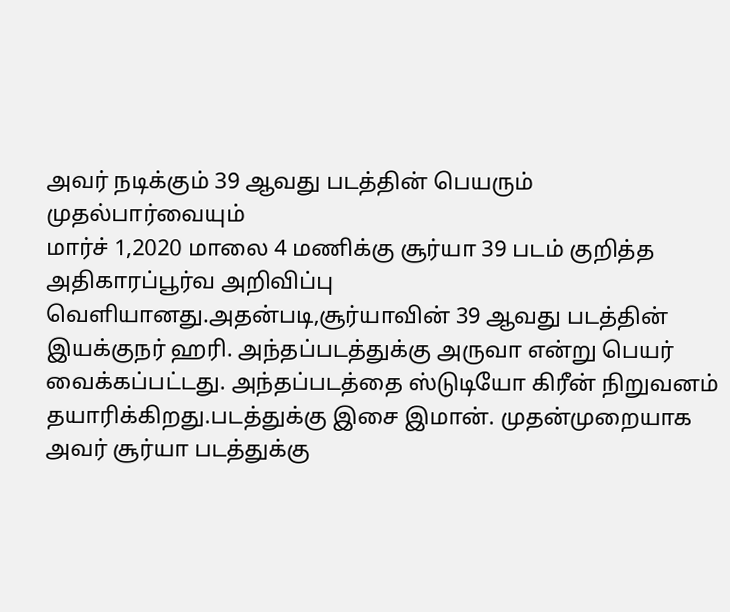அவர் நடிக்கும் 39 ஆவது படத்தின் பெயரும் முதல்பார்வையும்
மார்ச் 1,2020 மாலை 4 மணிக்கு சூர்யா 39 படம் குறித்த அதிகாரப்பூர்வ அறிவிப்பு வெளியானது.அதன்படி,சூர்யாவின் 39 ஆவது படத்தின் இயக்குநர் ஹரி. அந்தப்படத்துக்கு அருவா என்று பெயர் வைக்கப்பட்டது. அந்தப்படத்தை ஸ்டுடியோ கிரீன் நிறுவனம் தயாரிக்கிறது.படத்துக்கு இசை இமான். முதன்முறையாக அவர் சூர்யா படத்துக்கு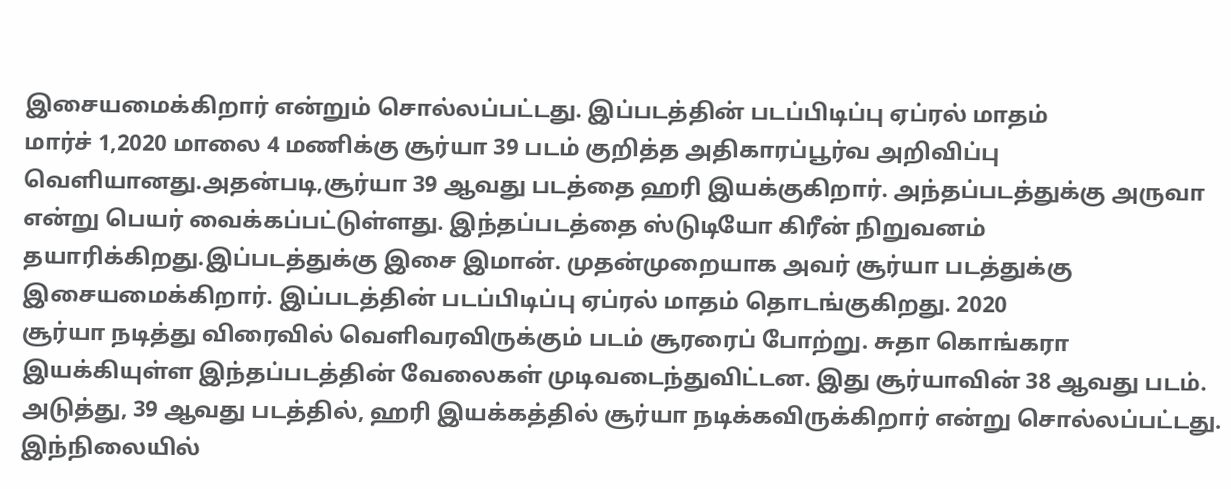இசையமைக்கிறார் என்றும் சொல்லப்பட்டது. இப்படத்தின் படப்பிடிப்பு ஏப்ரல் மாதம்
மார்ச் 1,2020 மாலை 4 மணிக்கு சூர்யா 39 படம் குறித்த அதிகாரப்பூர்வ அறிவிப்பு வெளியானது.அதன்படி,சூர்யா 39 ஆவது படத்தை ஹரி இயக்குகிறார். அந்தப்படத்துக்கு அருவா என்று பெயர் வைக்கப்பட்டுள்ளது. இந்தப்படத்தை ஸ்டுடியோ கிரீன் நிறுவனம் தயாரிக்கிறது.இப்படத்துக்கு இசை இமான். முதன்முறையாக அவர் சூர்யா படத்துக்கு இசையமைக்கிறார். இப்படத்தின் படப்பிடிப்பு ஏப்ரல் மாதம் தொடங்குகிறது. 2020
சூர்யா நடித்து விரைவில் வெளிவரவிருக்கும் படம் சூரரைப் போற்று. சுதா கொங்கரா இயக்கியுள்ள இந்தப்படத்தின் வேலைகள் முடிவடைந்துவிட்டன. இது சூர்யாவின் 38 ஆவது படம். அடுத்து, 39 ஆவது படத்தில், ஹரி இயக்கத்தில் சூர்யா நடிக்கவிருக்கிறார் என்று சொல்லப்பட்டது. இந்நிலையில்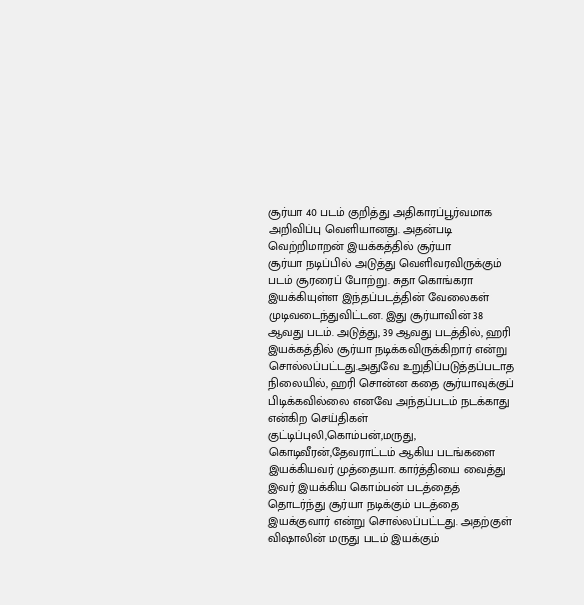சூர்யா 40 படம் குறித்து அதிகாரப்பூர்வமாக அறிவிப்பு வெளியானது. அதன்படி வெற்றிமாறன் இயக்கத்தில் சூர்யா
சூர்யா நடிப்பில் அடுத்து வெளிவரவிருக்கும் படம் சூரரைப் போற்று. சுதா கொங்கரா இயக்கியுள்ள இந்தப்படத்தின் வேலைகள் முடிவடைந்துவிட்டன. இது சூர்யாவின் 38 ஆவது படம். அடுத்து, 39 ஆவது படத்தில், ஹரி இயக்கத்தில் சூர்யா நடிக்கவிருக்கிறார் என்று சொல்லப்பட்டது.அதுவே உறுதிப்படுத்தப்படாத நிலையில், ஹரி சொன்ன கதை சூர்யாவுக்குப் பிடிக்கவில்லை எனவே அந்தப்படம் நடக்காது என்கிற செய்திகள்
குட்டிப்புலி,கொம்பன்,மருது, கொடிவீரன்,தேவராட்டம் ஆகிய படங்களை இயக்கியவர் முத்தையா. கார்த்தியை வைத்து இவர் இயக்கிய கொம்பன் படத்தைத் தொடர்ந்து சூர்யா நடிக்கும் படத்தை இயக்குவார் என்று சொல்லப்பட்டது. அதற்குள் விஷாலின் மருது படம் இயக்கும்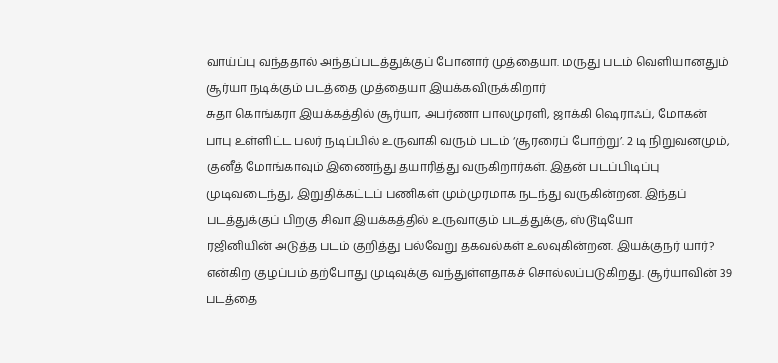வாய்ப்பு வந்ததால் அந்தப்படத்துக்குப் போனார் முத்தையா. மருது படம் வெளியானதும் சூர்யா நடிக்கும் படத்தை முத்தையா இயக்கவிருக்கிறார்
சுதா கொங்கரா இயக்கத்தில் சூர்யா, அபர்ணா பாலமுரளி, ஜாக்கி ஷெராஃப், மோகன் பாபு உள்ளிட்ட பலர் நடிப்பில் உருவாகி வரும் படம் ‘சூரரைப் போற்று’. 2 டி நிறுவனமும், குனீத் மோங்காவும் இணைந்து தயாரித்து வருகிறார்கள். இதன் படப்பிடிப்பு முடிவடைந்து, இறுதிக்கட்டப் பணிகள் மும்முரமாக நடந்து வருகின்றன. இந்தப் படத்துக்குப் பிறகு சிவா இயக்கத்தில் உருவாகும் படத்துக்கு, ஸ்டூடியோ
ரஜினியின் அடுத்த படம் குறித்து பல்வேறு தகவல்கள் உலவுகின்றன. இயக்குநர் யார்? என்கிற குழப்பம் தற்போது முடிவுக்கு வந்துள்ளதாகச் சொல்லப்படுகிறது. சூர்யாவின் 39 படத்தை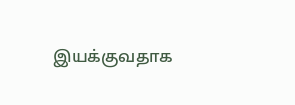இயக்குவதாக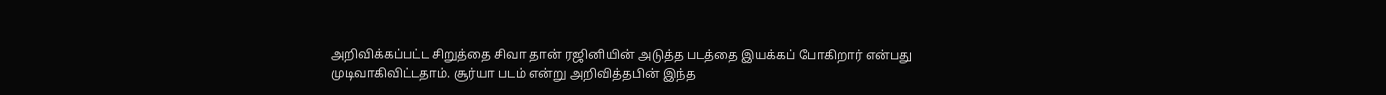அறிவிக்கப்பட்ட சிறுத்தை சிவா தான் ரஜினியின் அடுத்த படத்தை இயக்கப் போகிறார் என்பது முடிவாகிவிட்டதாம். சூர்யா படம் என்று அறிவித்தபின் இந்த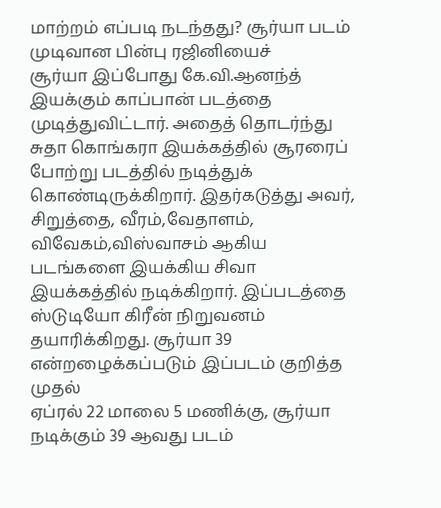மாற்றம் எப்படி நடந்தது? சூர்யா படம் முடிவான பின்பு ரஜினியைச்
சூர்யா இப்போது கே.வி.ஆனந்த் இயக்கும் காப்பான் படத்தை முடித்துவிட்டார். அதைத் தொடர்ந்து சுதா கொங்கரா இயக்கத்தில் சூரரைப் போற்று படத்தில் நடித்துக் கொண்டிருக்கிறார். இதர்கடுத்து அவர், சிறுத்தை, வீரம்,வேதாளம், விவேகம்,விஸ்வாசம் ஆகிய படங்களை இயக்கிய சிவா இயக்கத்தில் நடிக்கிறார். இப்படத்தை ஸ்டுடியோ கிரீன் நிறுவனம் தயாரிக்கிறது. சூர்யா 39 என்றழைக்கப்படும் இப்படம் குறித்த முதல்
ஏப்ரல் 22 மாலை 5 மணிக்கு, சூர்யா நடிக்கும் 39 ஆவது படம்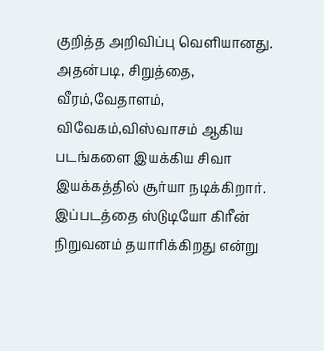குறித்த அறிவிப்பு வெளியானது. அதன்படி, சிறுத்தை, வீரம்,வேதாளம், விவேகம்,விஸ்வாசம் ஆகிய படங்களை இயக்கிய சிவா இயக்கத்தில் சூர்யா நடிக்கிறார். இப்படத்தை ஸ்டுடியோ கிரீன் நிறுவனம் தயாரிக்கிறது என்று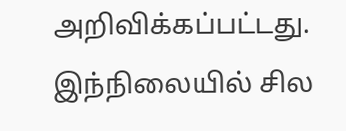அறிவிக்கப்பட்டது. இந்நிலையில் சில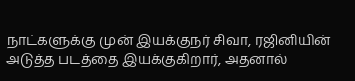நாட்களுக்கு முன் இயக்குநர் சிவா, ரஜினியின் அடுத்த படத்தை இயக்குகிறார், அதனால்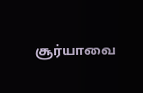சூர்யாவை